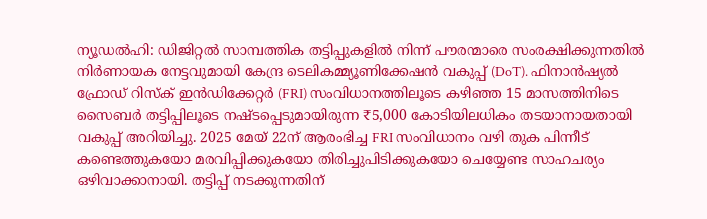ന്യൂഡൽഹി: ഡിജിറ്റൽ സാമ്പത്തിക തട്ടിപ്പുകളിൽ നിന്ന് പൗരന്മാരെ സംരക്ഷിക്കുന്നതിൽ നിർണായക നേട്ടവുമായി കേന്ദ്ര ടെലികമ്മ്യൂണിക്കേഷൻ വകുപ്പ് (DoT). ഫിനാൻഷ്യൽ ഫ്രോഡ് റിസ്ക് ഇൻഡിക്കേറ്റർ (FRI) സംവിധാനത്തിലൂടെ കഴിഞ്ഞ 15 മാസത്തിനിടെ സൈബർ തട്ടിപ്പിലൂടെ നഷ്ടപ്പെടുമായിരുന്ന ₹5,000 കോടിയിലധികം തടയാനായതായി വകുപ്പ് അറിയിച്ചു. 2025 മേയ് 22ന് ആരംഭിച്ച FRI സംവിധാനം വഴി തുക പിന്നീട് കണ്ടെത്തുകയോ മരവിപ്പിക്കുകയോ തിരിച്ചുപിടിക്കുകയോ ചെയ്യേണ്ട സാഹചര്യം ഒഴിവാക്കാനായി. തട്ടിപ്പ് നടക്കുന്നതിന്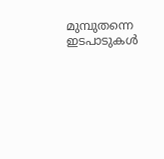മുമ്പുതന്നെ ഇടപാടുകൾ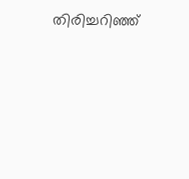തിരിച്ചറിഞ്ഞ്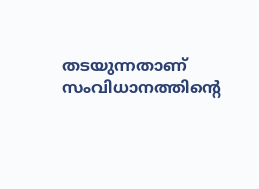തടയുന്നതാണ് സംവിധാനത്തിന്റെ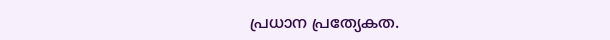പ്രധാന പ്രത്യേകത.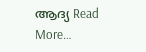ആദ്യ Read More…